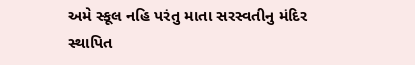અમે સ્કૂલ નહિ પરંતુ માતા સરસ્વતીનુ મંદિર સ્થાપિત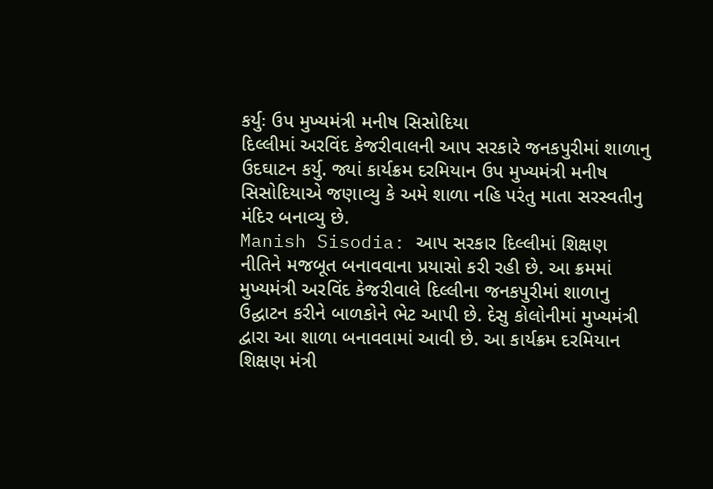કર્યુઃ ઉપ મુખ્યમંત્રી મનીષ સિસોદિયા
દિલ્લીમાં અરવિંદ કેજરીવાલની આપ સરકારે જનકપુરીમાં શાળાનુ ઉદઘાટન કર્યુ. જ્યાં કાર્યક્રમ દરમિયાન ઉપ મુખ્યમંત્રી મનીષ સિસોદિયાએ જણાવ્યુ કે અમે શાળા નહિ પરંતુ માતા સરસ્વતીનુ મંદિર બનાવ્યુ છે.
Manish Sisodia: આપ સરકાર દિલ્લીમાં શિક્ષણ નીતિને મજબૂત બનાવવાના પ્રયાસો કરી રહી છે. આ ક્રમમાં મુખ્યમંત્રી અરવિંદ કેજરીવાલે દિલ્લીના જનકપુરીમાં શાળાનુ ઉદ્ઘાટન કરીને બાળકોને ભેટ આપી છે. દેસુ કોલોનીમાં મુખ્યમંત્રી દ્વારા આ શાળા બનાવવામાં આવી છે. આ કાર્યક્રમ દરમિયાન શિક્ષણ મંત્રી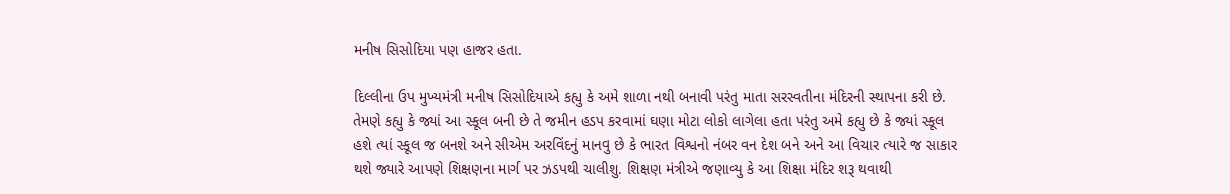મનીષ સિસોદિયા પણ હાજર હતા.

દિલ્લીના ઉપ મુખ્યમંત્રી મનીષ સિસોદિયાએ કહ્યુ કે અમે શાળા નથી બનાવી પરંતુ માતા સરસ્વતીના મંદિરની સ્થાપના કરી છે. તેમણે કહ્યુ કે જ્યાં આ સ્કૂલ બની છે તે જમીન હડપ કરવામાં ઘણા મોટા લોકો લાગેલા હતા પરંતુ અમે કહ્યુ છે કે જ્યાં સ્કૂલ હશે ત્યાં સ્કૂલ જ બનશે અને સીએમ અરવિંદનું માનવુ છે કે ભારત વિશ્વનો નંબર વન દેશ બને અને આ વિચાર ત્યારે જ સાકાર થશે જ્યારે આપણે શિક્ષણના માર્ગ પર ઝડપથી ચાલીશુ. શિક્ષણ મંત્રીએ જણાવ્યુ કે આ શિક્ષા મંદિર શરૂ થવાથી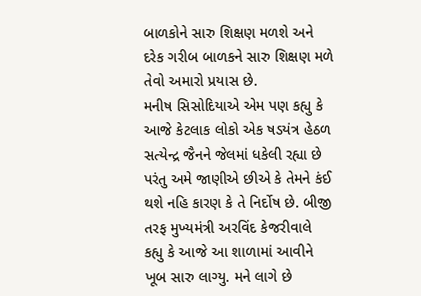બાળકોને સારુ શિક્ષણ મળશે અને દરેક ગરીબ બાળકને સારુ શિક્ષણ મળે તેવો અમારો પ્રયાસ છે.
મનીષ સિસોદિયાએ એમ પણ કહ્યુ કે આજે કેટલાક લોકો એક ષડયંત્ર હેઠળ સત્યેન્દ્ર જૈનને જેલમાં ધકેલી રહ્યા છે પરંતુ અમે જાણીએ છીએ કે તેમને કંઈ થશે નહિ કારણ કે તે નિર્દોષ છે. બીજી તરફ મુખ્યમંત્રી અરવિંદ કેજરીવાલે કહ્યુ કે આજે આ શાળામાં આવીને ખૂબ સારુ લાગ્યુ. મને લાગે છે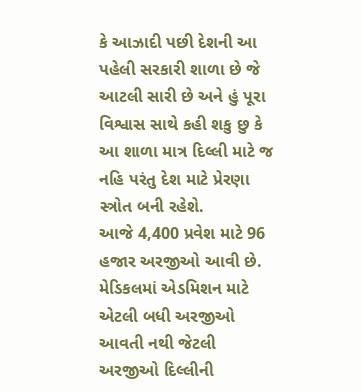કે આઝાદી પછી દેશની આ પહેલી સરકારી શાળા છે જે આટલી સારી છે અને હું પૂરા વિશ્વાસ સાથે કહી શકુ છુ કે આ શાળા માત્ર દિલ્લી માટે જ નહિ પરંતુ દેશ માટે પ્રેરણા સ્ત્રોત બની રહેશે.
આજે 4,400 પ્રવેશ માટે 96 હજાર અરજીઓ આવી છે. મેડિકલમાં એડમિશન માટે એટલી બધી અરજીઓ આવતી નથી જેટલી અરજીઓ દિલ્લીની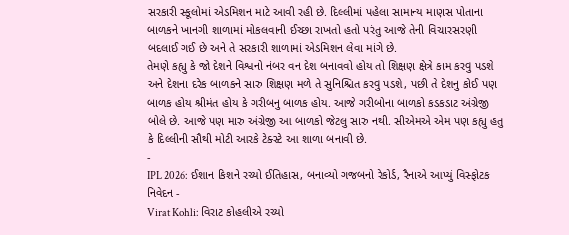સરકારી સ્કૂલોમાં એડમિશન માટે આવી રહી છે. દિલ્લીમાં પહેલા સામાન્ય માણસ પોતાના બાળકને ખાનગી શાળામાં મોકલવાની ઈચ્છા રાખતો હતો પરંતુ આજે તેની વિચારસરણી બદલાઈ ગઈ છે અને તે સરકારી શાળામાં એડમિશન લેવા માંગે છે.
તેમણે કહ્યુ કે જો દેશને વિશ્વનો નંબર વન દેશ બનાવવો હોય તો શિક્ષણ ક્ષેત્રે કામ કરવુ પડશે અને દેશના દરેક બાળકને સારુ શિક્ષણ મળે તે સુનિશ્ચિત કરવુ પડશે, પછી તે દેશનુ કોઈ પણ બાળક હોય શ્રીમંત હોય કે ગરીબનુ બાળક હોય. આજે ગરીબોના બાળકો કડકડાટ અંગ્રેજી બોલે છે. આજે પણ મારુ અંગ્રેજી આ બાળકો જેટલુ સારુ નથી. સીએમએ એમ પણ કહ્યુ હતુ કે દિલ્લીની સૌથી મોટી આરકે ટેક્સ્ટે આ શાળા બનાવી છે.
-
IPL 2026: ઈશાન કિશને રચ્યો ઈતિહાસ, બનાવ્યો ગજબનો રેકોર્ડ, રૈનાએ આપ્યું વિસ્ફોટક નિવેદન -
Virat Kohli: વિરાટ કોહલીએ રચ્યો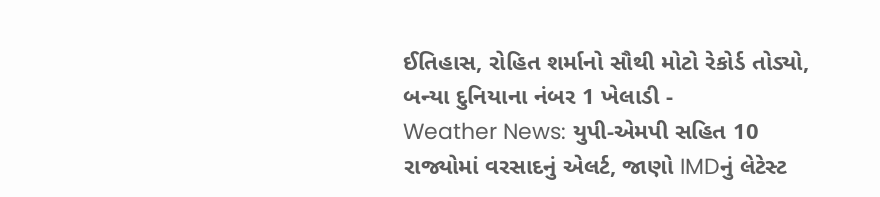ઈતિહાસ, રોહિત શર્માનો સૌથી મોટો રેકોર્ડ તોડ્યો, બન્યા દુનિયાના નંબર 1 ખેલાડી -
Weather News: યુપી-એમપી સહિત 10 રાજ્યોમાં વરસાદનું એલર્ટ, જાણો IMDનું લેટેસ્ટ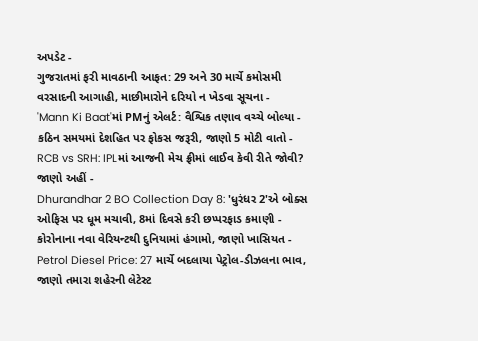અપડેટ -
ગુજરાતમાં ફરી માવઠાની આફત: 29 અને 30 માર્ચે કમોસમી વરસાદની આગાહી, માછીમારોને દરિયો ન ખેડવા સૂચના -
'Mann Ki Baat'માં PMનું એલર્ટ: વૈશ્વિક તણાવ વચ્ચે બોલ્યા - કઠિન સમયમાં દેશહિત પર ફોકસ જરૂરી, જાણો 5 મોટી વાતો -
RCB vs SRH: IPLમાં આજની મેચ ફ્રીમાં લાઈવ કેવી રીતે જોવી? જાણો અહીં -
Dhurandhar 2 BO Collection Day 8: 'ધુરંધર 2'એ બોક્સ ઓફિસ પર ધૂમ મચાવી, 8માં દિવસે કરી છપ્પરફાડ કમાણી -
કોરોનાના નવા વેરિયન્ટથી દુનિયામાં હંગામો, જાણો ખાસિયત -
Petrol Diesel Price: 27 માર્ચે બદલાયા પેટ્રોલ-ડીઝલના ભાવ, જાણો તમારા શહેરની લેટેસ્ટ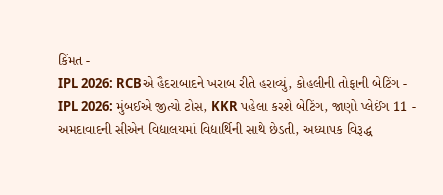કિંમત -
IPL 2026: RCBએ હૈદરાબાદને ખરાબ રીતે હરાવ્યું, કોહલીની તોફાની બેટિંગ -
IPL 2026: મુંબઈએ જીત્યો ટોસ, KKR પહેલા કરશે બેટિંગ, જાણો પ્લેઈંગ 11 -
અમદાવાદની સીએન વિદ્યાલયમાં વિદ્યાર્થિની સાથે છેડતી, અધ્યાપક વિરૂદ્ધ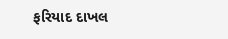ફરિયાદ દાખલ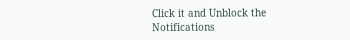Click it and Unblock the Notifications